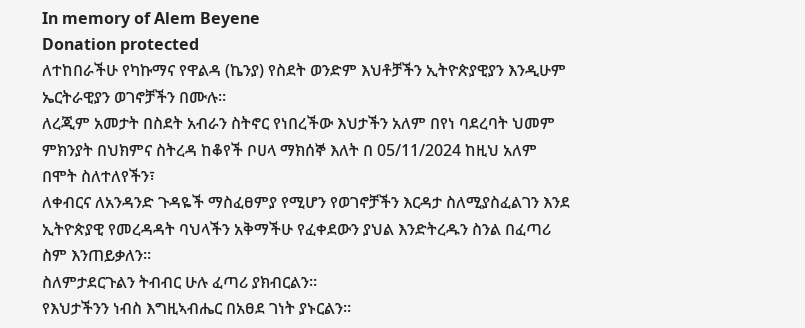In memory of Alem Beyene
Donation protected
ለተከበራችሁ የካኩማና የዋልዳ (ኬንያ) የስደት ወንድም እህቶቻችን ኢትዮጵያዊያን እንዲሁም ኤርትራዊያን ወገኖቻችን በሙሉ።
ለረጂም አመታት በስደት አብራን ስትኖር የነበረችው እህታችን አለም በየነ ባደረባት ህመም ምክንያት በህክምና ስትረዳ ከቆየች ቦሀላ ማክሰኞ እለት በ 05/11/2024 ከዚህ አለም በሞት ስለተለየችን፣
ለቀብርና ለአንዳንድ ጉዳዬች ማስፈፀምያ የሚሆን የወገኖቻችን እርዳታ ስለሚያስፈልገን እንደ ኢትዮጵያዊ የመረዳዳት ባህላችን አቅማችሁ የፈቀደውን ያህል እንድትረዱን ስንል በፈጣሪ ስም እንጠይቃለን።
ስለምታደርጉልን ትብብር ሁሉ ፈጣሪ ያክብርልን።
የእህታችንን ነብስ እግዚኣብሔር በአፀደ ገነት ያኑርልን።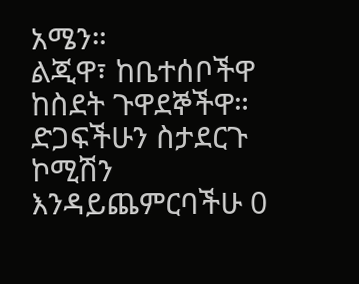አሜን።
ልጂዋ፣ ከቤተሰቦችዋ ከስደት ጉዋደኞችዋ።
ድጋፍችሁን ስታደርጉ ኮሚሽን እንዳይጨምርባችሁ 0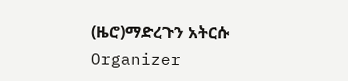(ዜሮ)ማድረጉን አትርሱ
Organizer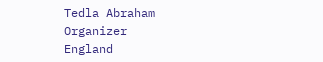Tedla Abraham
Organizer
England